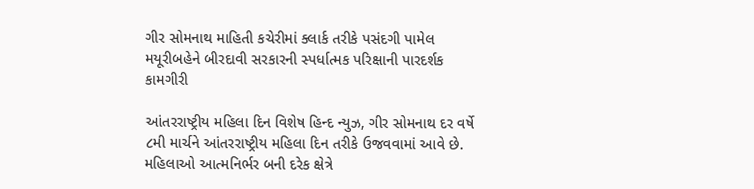ગીર સોમનાથ માહિતી કચેરીમાં ક્લાર્ક તરીકે પસંદગી પામેલ મયૂરીબહેને બીરદાવી સરકારની સ્પર્ધાત્મક પરિક્ષાની પારદર્શક કામગીરી

આંતરરાષ્ટ્રીય મહિલા દિન વિશેષ હિન્દ ન્યુઝ, ગીર સોમનાથ દર વર્ષે ૮મી માર્ચને આંતરરાષ્ટ્રીય મહિલા દિન તરીકે ઉજવવામાં આવે છે. મહિલાઓ આત્મનિર્ભર બની દરેક ક્ષેત્રે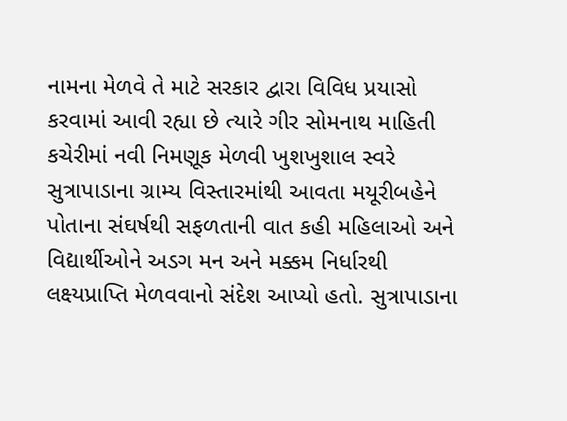નામના મેળવે તે માટે સરકાર દ્વારા વિવિધ પ્રયાસો કરવામાં આવી રહ્યા છે ત્યારે ગીર સોમનાથ માહિતી કચેરીમાં નવી નિમણૂક મેળવી ખુશખુશાલ સ્વરે સુત્રાપાડાના ગ્રામ્ય વિસ્તારમાંથી આવતા મયૂરીબહેને પોતાના સંઘર્ષથી સફળતાની વાત કહી મહિલાઓ અને વિદ્યાર્થીઓને અડગ મન અને મક્કમ નિર્ધારથી લક્ષ્યપ્રાપ્તિ મેળવવાનો સંદેશ આપ્યો હતો. સુત્રાપાડાના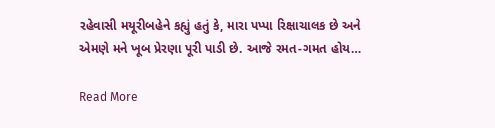રહેવાસી મયૂરીબહેને કહ્યું હતું કે, મારા પપ્પા રિક્ષાચાલક છે અને એમણે મને ખૂબ પ્રેરણા પૂરી પાડી છે. આજે રમત-ગમત હોય…

Read More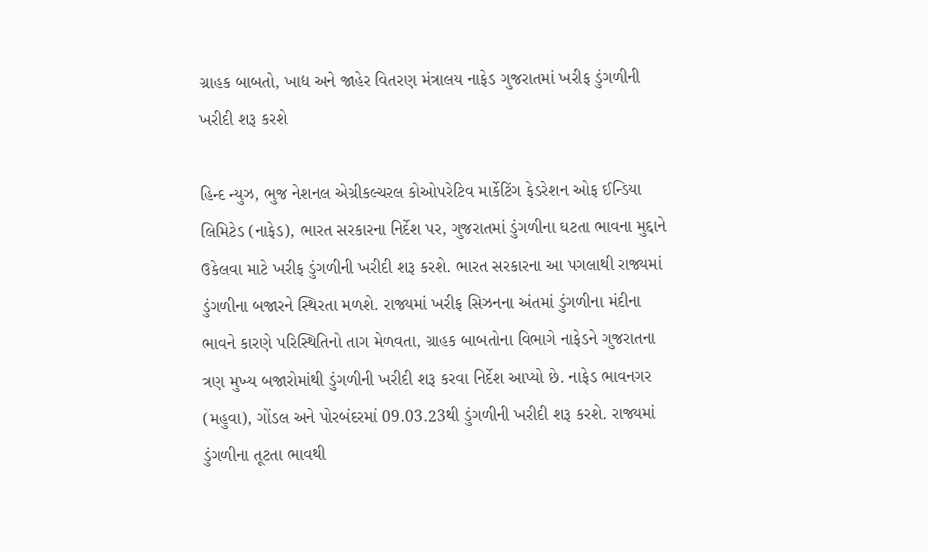ગ્રાહક બાબતો, ખાદ્ય અને જાહેર વિતરણ મંત્રાલય નાફેડ ગુજરાતમાં ખરીફ ડુંગળીની ખરીદી શરૂ કરશે

હિન્દ ન્યુઝ, ભુજ નેશનલ એગ્રીકલ્ચરલ કોઓપરેટિવ માર્કેટિંગ ફેડરેશન ઓફ ઈન્ડિયા લિમિટેડ (નાફેડ), ભારત સરકારના નિર્દેશ પર, ગુજરાતમાં ડુંગળીના ઘટતા ભાવના મુદ્દાને ઉકેલવા માટે ખરીફ ડુંગળીની ખરીદી શરૂ કરશે. ભારત સરકારના આ પગલાથી રાજ્યમાં ડુંગળીના બજારને સ્થિરતા મળશે. રાજ્યમાં ખરીફ સિઝનના અંતમાં ડુંગળીના મંદીના ભાવને કારણે પરિસ્થિતિનો તાગ મેળવતા, ગ્રાહક બાબતોના વિભાગે નાફેડને ગુજરાતના ત્રણ મુખ્ય બજારોમાંથી ડુંગળીની ખરીદી શરૂ કરવા નિર્દેશ આપ્યો છે. નાફેડ ભાવનગર (મહુવા), ગોંડલ અને પોરબંદરમાં 09.03.23થી ડુંગળીની ખરીદી શરૂ કરશે. રાજ્યમાં ડુંગળીના તૂટતા ભાવથી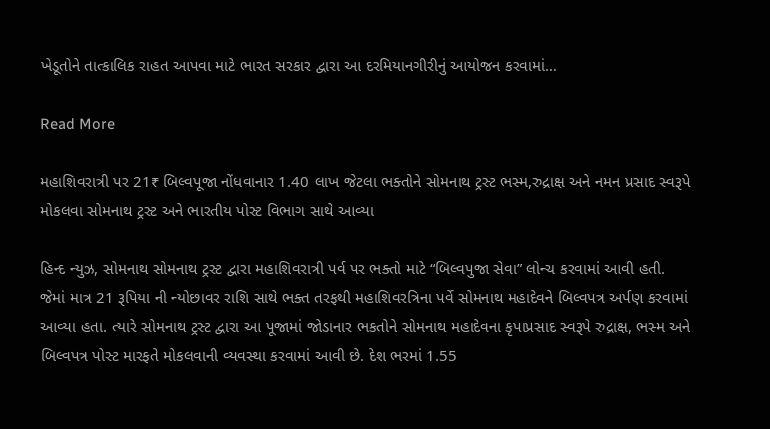ખેડૂતોને તાત્કાલિક રાહત આપવા માટે ભારત સરકાર દ્વારા આ દરમિયાનગીરીનું આયોજન કરવામાં…

Read More

મહાશિવરાત્રી પર 21₹ બિલ્વપૂજા નોંધવાનાર 1.40 લાખ જેટલા ભક્તોને સોમનાથ ટ્રસ્ટ ભસ્મ,રુદ્રાક્ષ અને નમન પ્રસાદ સ્વરૂપે મોકલવા સોમનાથ ટ્રસ્ટ અને ભારતીય પોસ્ટ વિભાગ સાથે આવ્યા

હિન્દ ન્યુઝ, સોમનાથ સોમનાથ ટ્રસ્ટ દ્વારા મહાશિવરાત્રી પર્વ પર ભક્તો માટે “બિલ્વપુજા સેવા” લોન્ચ કરવામાં આવી હતી. જેમાં માત્ર 21 રૂપિયા ની ન્યોછાવર રાશિ સાથે ભક્ત તરફથી મહાશિવરત્રિના પર્વે સોમનાથ મહાદેવને બિલ્વપત્ર અર્પણ કરવામાં આવ્યા હતા. ત્યારે સોમનાથ ટ્રસ્ટ દ્વારા આ પૂજામાં જોડાનાર ભકતોને સોમનાથ મહાદેવના કૃપાપ્રસાદ સ્વરૂપે રુદ્રાક્ષ, ભસ્મ અને બિલ્વપત્ર પોસ્ટ મારફતે મોકલવાની વ્યવસ્થા કરવામાં આવી છે. દેશ ભરમાં 1.55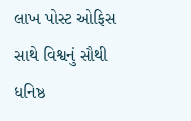લાખ પોસ્ટ ઓફિસ સાથે વિશ્વનું સૌથી ધનિષ્ઠ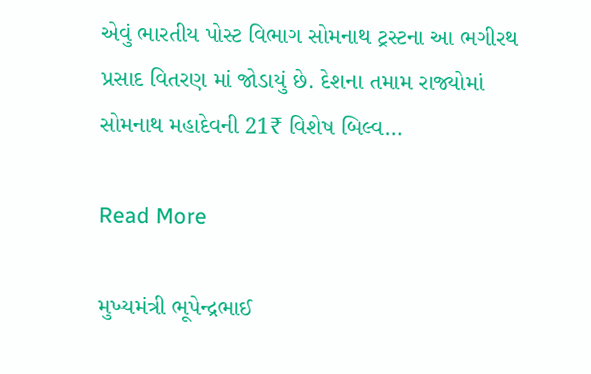એવું ભારતીય પોસ્ટ વિભાગ સોમનાથ ટ્રસ્ટના આ ભગીરથ પ્રસાદ વિતરણ માં જોડાયું છે. દેશના તમામ રાજ્યોમાં સોમનાથ મહાદેવની 21₹ વિશેષ બિલ્વ…

Read More

મુખ્યમંત્રી ભૂપેન્દ્રભાઈ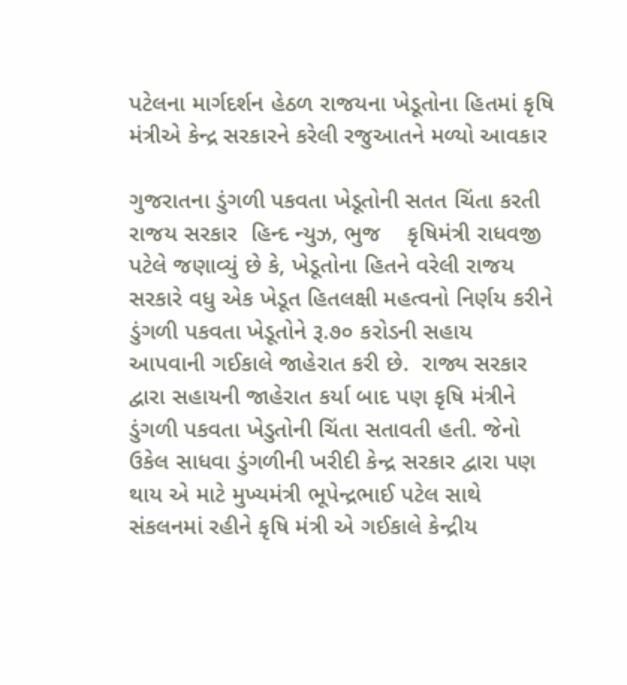પટેલના માર્ગદર્શન હેઠળ રાજયના ખેડૂતોના હિતમાં કૃષિ મંત્રીએ કેન્દ્ર સરકારને કરેલી રજુઆતને મળ્યો આવકાર

ગુજરાતના ડુંગળી પકવતા ખેડૂતોની સતત ચિંતા કરતી રાજય સરકાર  હિન્દ ન્યુઝ, ભુજ    કૃષિમંત્રી રાધવજી પટેલે જણાવ્યું છે કે, ખેડૂતોના હિતને વરેલી રાજય સરકારે વધુ એક ખેડૂત હિતલક્ષી મહત્વનો નિર્ણય કરીને ડુંગળી પકવતા ખેડૂતોને રૂ.૭૦ કરોડની સહાય આપવાની ગઈકાલે જાહેરાત કરી છે.  રાજ્ય સરકાર દ્વારા સહાયની જાહેરાત કર્યા બાદ પણ કૃષિ મંત્રીને ડુંગળી પકવતા ખેડુતોની ચિંતા સતાવતી હતી. જેનો ઉકેલ સાધવા ડુંગળીની ખરીદી કેન્દ્ર સરકાર દ્વારા પણ થાય એ માટે મુખ્યમંત્રી ભૂપેન્દ્રભાઈ પટેલ સાથે સંકલનમાં રહીને કૃષિ મંત્રી એ ગઈકાલે કેન્દ્રીય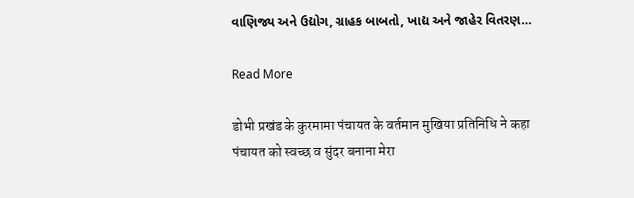વાણિજ્ય અને ઉદ્યોગ, ગ્રાહક બાબતો, ખાદ્ય અને જાહેર વિતરણ…

Read More

डोभी प्रखंड के कुरमामा पंचायत के वर्तमान मुखिया प्रतिनिधि ने कहा पंचायत को स्वच्छ व सुंदर बनाना मेरा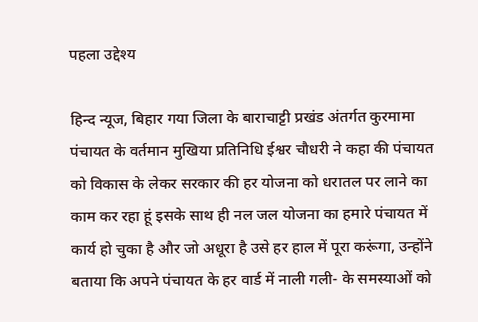पहला उद्देश्य

हिन्द न्यूज, बिहार गया जिला के बाराचाट्टी प्रखंड अंतर्गत कुरमामा पंचायत के वर्तमान मुखिया प्रतिनिधि ईश्वर चौधरी ने कहा की पंचायत को विकास के लेकर सरकार की हर योजना को धरातल पर लाने का काम कर रहा हूं इसके साथ ही नल जल योजना का हमारे पंचायत में कार्य हो चुका है और जो अधूरा है उसे हर हाल में पूरा करूंगा, उन्होंने बताया कि अपने पंचायत के हर वार्ड में नाली गली- के समस्याओं को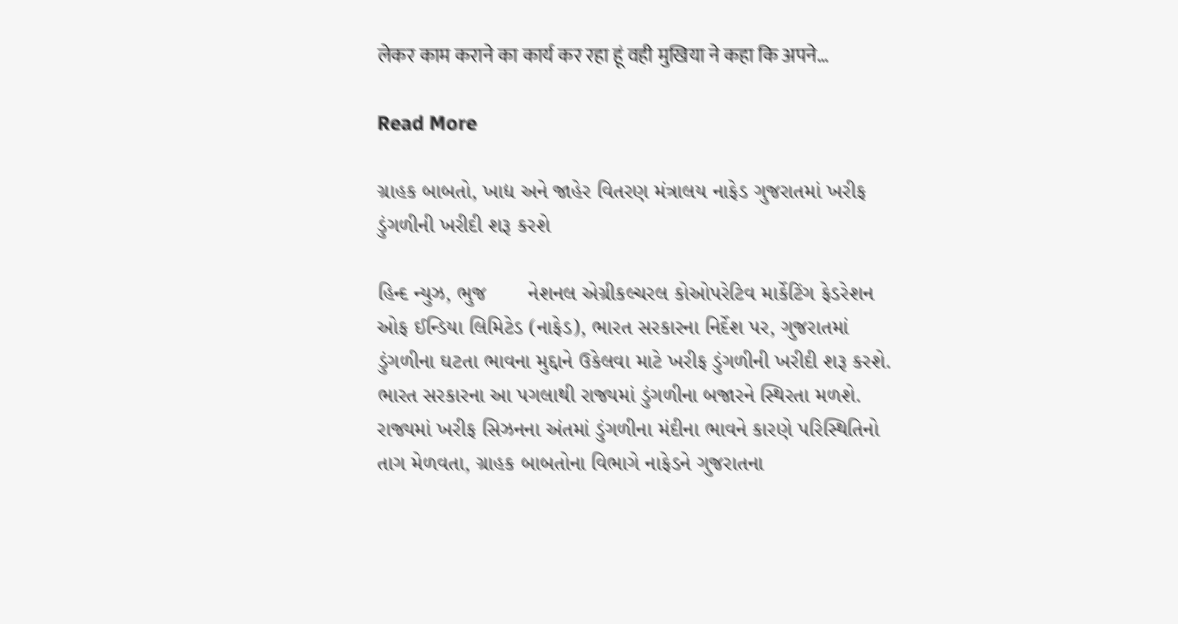लेकर काम कराने का कार्य कर रहा हूं वही मुखिया ने कहा कि अपने…

Read More

ગ્રાહક બાબતો, ખાદ્ય અને જાહેર વિતરણ મંત્રાલય નાફેડ ગુજરાતમાં ખરીફ ડુંગળીની ખરીદી શરૂ કરશે

હિન્દ ન્યુઝ, ભુજ       નેશનલ એગ્રીકલ્ચરલ કોઓપરેટિવ માર્કેટિંગ ફેડરેશન ઓફ ઈન્ડિયા લિમિટેડ (નાફેડ), ભારત સરકારના નિર્દેશ પર, ગુજરાતમાં ડુંગળીના ઘટતા ભાવના મુદ્દાને ઉકેલવા માટે ખરીફ ડુંગળીની ખરીદી શરૂ કરશે. ભારત સરકારના આ પગલાથી રાજ્યમાં ડુંગળીના બજારને સ્થિરતા મળશે. રાજ્યમાં ખરીફ સિઝનના અંતમાં ડુંગળીના મંદીના ભાવને કારણે પરિસ્થિતિનો તાગ મેળવતા, ગ્રાહક બાબતોના વિભાગે નાફેડને ગુજરાતના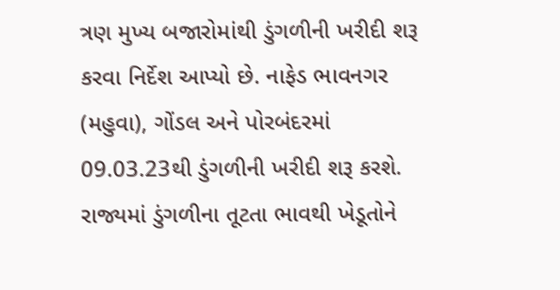ત્રણ મુખ્ય બજારોમાંથી ડુંગળીની ખરીદી શરૂ કરવા નિર્દેશ આપ્યો છે. નાફેડ ભાવનગર (મહુવા), ગોંડલ અને પોરબંદરમાં 09.03.23થી ડુંગળીની ખરીદી શરૂ કરશે. રાજ્યમાં ડુંગળીના તૂટતા ભાવથી ખેડૂતોને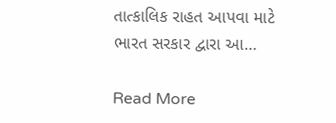તાત્કાલિક રાહત આપવા માટે ભારત સરકાર દ્વારા આ…

Read More